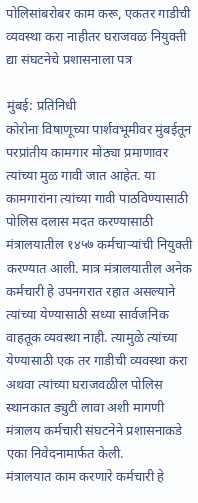पोलिसांबरोबर काम करू, एकतर गाडीची व्यवस्था करा नाहीतर घराजवळ नियुक्ती द्या संघटनेचे प्रशासनाला पत्र

मुंबई: प्रतिनिधी
कोरोना विषाणूच्या पार्शवभूमीवर मुंबईतून परप्रांतीय कामगार मोठ्या प्रमाणावर त्यांच्या मुळ गावी जात आहेत. या कामगारांना त्यांच्या गावी पाठविण्यासाठी पोलिस दलास मदत करण्यासाठी मंत्रालयातील १४५७ कर्मचाऱ्यांची नियुक्ती करण्यात आली. मात्र मंत्रालयातील अनेक कर्मचारी हे उपनगरात रहात असल्याने त्यांच्या येण्यासाठी सध्या सार्वजनिक वाहतूक व्यवस्था नाही. त्यामुळे त्यांच्या येण्यासाठी एक तर गाडीची व्यवस्था करा अथवा त्यांच्या घराजवळील पोलिस स्थानकात ड्युटी लावा अशी मागणी मंत्रालय कर्मचारी संघटनेने प्रशासनाकडे एका निवेदनामार्फत केली.
मंत्रालयात काम करणारे कर्मचारी हे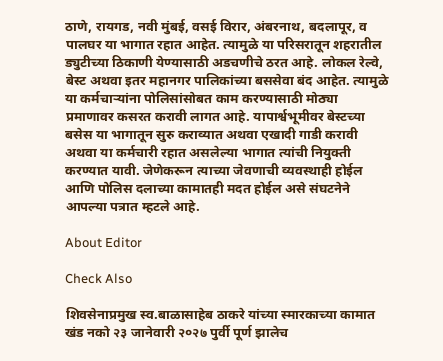ठाणे, रायगड, नवी मुंबई, वसई विरार, अंबरनाथ, बदलापूर, व पालघर या भागात रहात आहेत. त्यामुळे या परिसरातून शहरातील ड्युटीच्या ठिकाणी येण्यासाठी अडचणीचे ठरत आहे. लोकल रेल्वे, बेस्ट अथवा इतर महानगर पालिकांच्या बससेवा बंद आहेत. त्यामुळे या कर्मचाऱ्यांना पोलिसांसोबत काम करण्यासाठी मोठ्या प्रमाणावर कसरत करावी लागत आहे. यापार्श्वभूमीवर बेस्टच्या बसेस या भागातून सुरु कराव्यात अथवा एखादी गाडी करावी अथवा या कर्मचारी रहात असलेल्या भागात त्यांची नियुक्ती करण्यात यावी. जेणेकरून त्याच्या जेवणाची व्यवस्थाही होईल आणि पोलिस दलाच्या कामातही मदत होईल असे संघटनेने आपल्या पत्रात म्हटले आहे.

About Editor

Check Also

शिवसेनाप्रमुख स्व.बाळासाहेब ठाकरे यांच्या स्मारकाच्या कामात खंड नको २३ जानेवारी २०२७ पुर्वी पूर्ण झालेच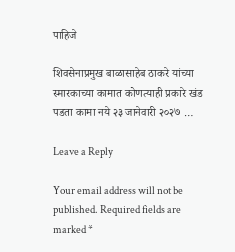पाहिजे

शिवसेनाप्रमुख बाळासाहेब ठाकरे यांच्या स्मारकाच्या कामात कोणत्याही प्रकारे खंड पडता कामा नये २३ जानेवारी २०२७ …

Leave a Reply

Your email address will not be published. Required fields are marked *